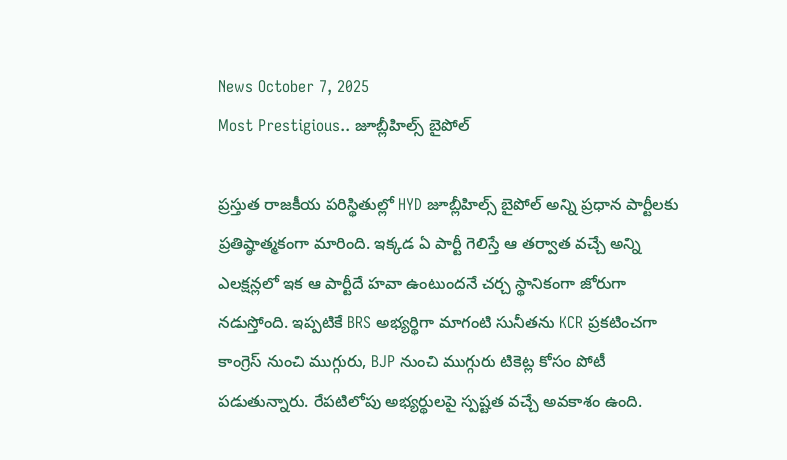News October 7, 2025
Most Prestigious.. జూబ్లీహిల్స్ బైపోల్

ప్రస్తుత రాజకీయ పరిస్థితుల్లో HYD జూబ్లీహిల్స్ బైపోల్ అన్ని ప్రధాన పార్టీలకు ప్రతిష్ఠాత్మకంగా మారింది. ఇక్కడ ఏ పార్టీ గెలిస్తే ఆ తర్వాత వచ్చే అన్ని ఎలక్షన్లలో ఇక ఆ పార్టీదే హవా ఉంటుందనే చర్చ స్థానికంగా జోరుగా నడుస్తోంది. ఇప్పటికే BRS అభ్యర్థిగా మాగంటి సునీతను KCR ప్రకటించగా కాంగ్రెస్ నుంచి ముగ్గురు, BJP నుంచి ముగ్గురు టికెట్ల కోసం పోటీ పడుతున్నారు. రేపటిలోపు అభ్యర్థులపై స్పష్టత వచ్చే అవకాశం ఉంది.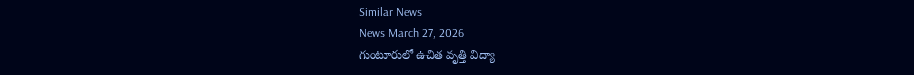Similar News
News March 27, 2026
గుంటూరులో ఉచిత వృత్తి విద్యా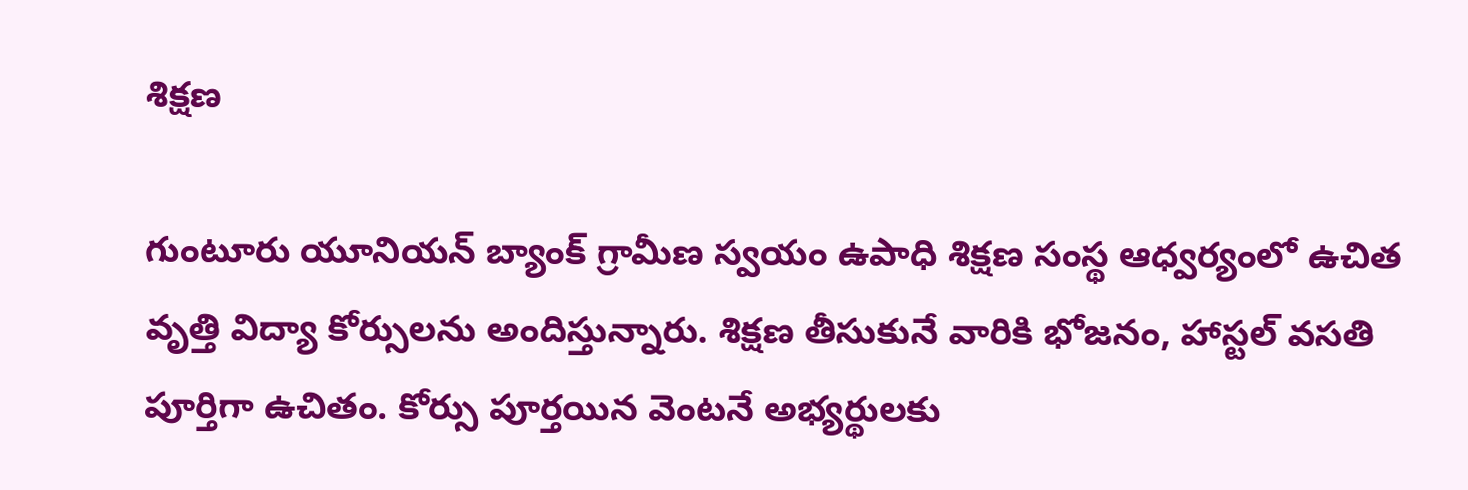శిక్షణ

గుంటూరు యూనియన్ బ్యాంక్ గ్రామీణ స్వయం ఉపాధి శిక్షణ సంస్థ ఆధ్వర్యంలో ఉచిత వృత్తి విద్యా కోర్సులను అందిస్తున్నారు. శిక్షణ తీసుకునే వారికి భోజనం, హాస్టల్ వసతి పూర్తిగా ఉచితం. కోర్సు పూర్తయిన వెంటనే అభ్యర్థులకు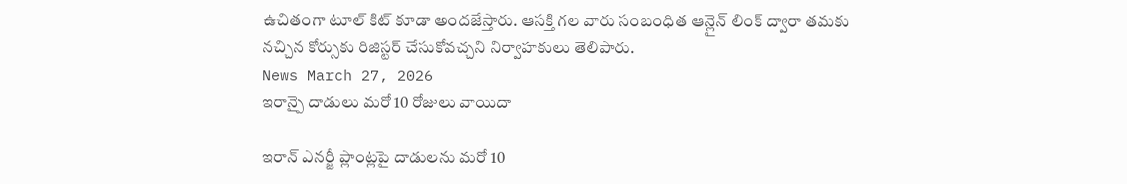ఉచితంగా టూల్ కిట్ కూడా అందజేస్తారు. ఆసక్తి గల వారు సంబంధిత ఆన్లైన్ లింక్ ద్వారా తమకు నచ్చిన కోర్సుకు రిజిస్టర్ చేసుకోవచ్చని నిర్వాహకులు తెలిపారు.
News March 27, 2026
ఇరాన్పై దాడులు మరో 10 రోజులు వాయిదా

ఇరాన్ ఎనర్జీ ప్లాంట్లపై దాడులను మరో 10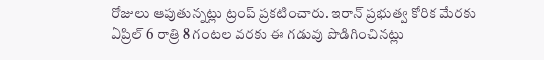రోజులు ఆపుతున్నట్లు ట్రంప్ ప్రకటించారు. ఇరాన్ ప్రభుత్వ కోరిక మేరకు ఏప్రిల్ 6 రాత్రి 8 గంటల వరకు ఈ గడువు పొడిగించినట్లు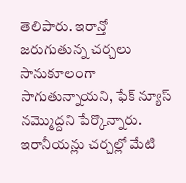తెలిపారు. ఇరాన్తో జరుగుతున్న చర్చలు సానుకూలంగా సాగుతున్నాయని, ఫేక్ న్యూస్ నమ్మొద్దని పేర్కొన్నారు. ఇరానీయన్లు చర్చల్లో మేటి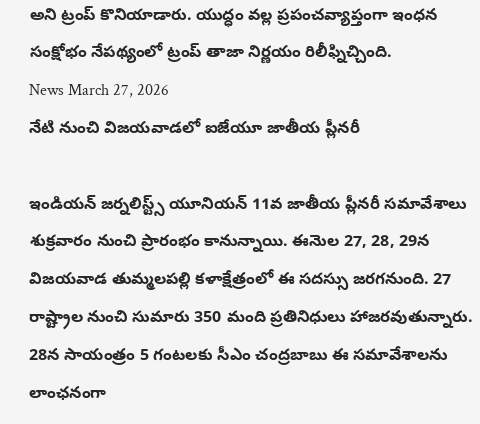అని ట్రంప్ కొనియాడారు. యుద్ధం వల్ల ప్రపంచవ్యాప్తంగా ఇంధన సంక్షోభం నేపథ్యంలో ట్రంప్ తాజా నిర్ణయం రిలీఫ్నిచ్చింది.
News March 27, 2026
నేటి నుంచి విజయవాడలో ఐజేయూ జాతీయ ప్లీనరీ

ఇండియన్ జర్నలిస్ట్స్ యూనియన్ 11వ జాతీయ ప్లీనరీ సమావేశాలు శుక్రవారం నుంచి ప్రారంభం కానున్నాయి. ఈనెుల 27, 28, 29న విజయవాడ తుమ్మలపల్లి కళాక్షేత్రంలో ఈ సదస్సు జరగనుంది. 27 రాష్ట్రాల నుంచి సుమారు 350 మంది ప్రతినిధులు హాజరవుతున్నారు. 28న సాయంత్రం 5 గంటలకు సీఎం చంద్రబాబు ఈ సమావేశాలను లాంఛనంగా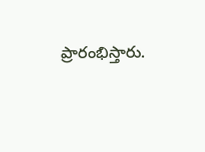ప్రారంభిస్తారు.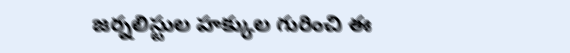జర్నలిస్టుల హక్కుల గురించి ఈ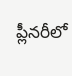ప్లీనరీలో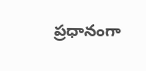ప్రధానంగా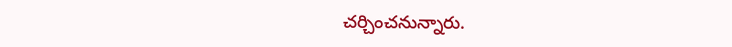చర్చించనున్నారు.